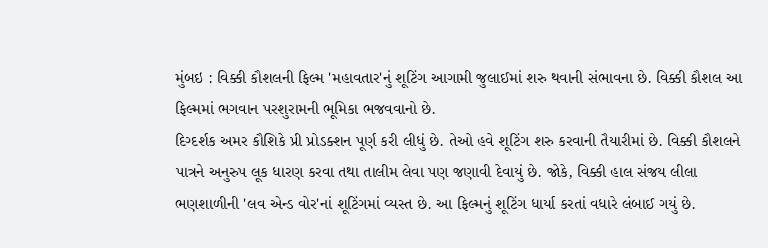મુંબઇ : વિક્કી કૌશલની ફિલ્મ 'મહાવતાર'નું શૂટિંગ આગામી જુલાઈમાં શરુ થવાની સંભાવના છે. વિક્કી કૌશલ આ ફિલ્મમાં ભગવાન પરશુરામની ભૂમિકા ભજવવાનો છે.
દિગ્દર્શક અમર કૌશિકે પ્રી પ્રોડક્શન પૂર્ણ કરી લીધું છે. તેઓ હવે શૂટિંગ શરુ કરવાની તૈયારીમાં છે. વિક્કી કૌશલને પાત્રને અનુરુપ લૂક ધારણ કરવા તથા તાલીમ લેવા પણ જણાવી દેવાયું છે. જોકે, વિક્કી હાલ સંજય લીલા ભણશાળીની 'લવ એન્ડ વોર'નાં શૂટિંગમાં વ્યસ્ત છે. આ ફિલ્મનું શૂટિંગ ધાર્યા કરતાં વધારે લંબાઈ ગયું છે.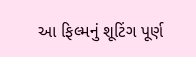આ ફિલ્મનું શૂટિંગ પૂર્ણ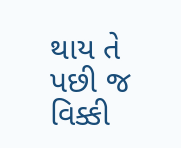થાય તે પછી જ વિક્કી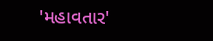'મહાવતાર'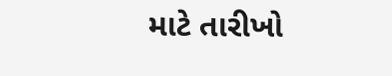માટે તારીખો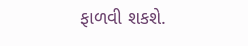ફાળવી શકશે.